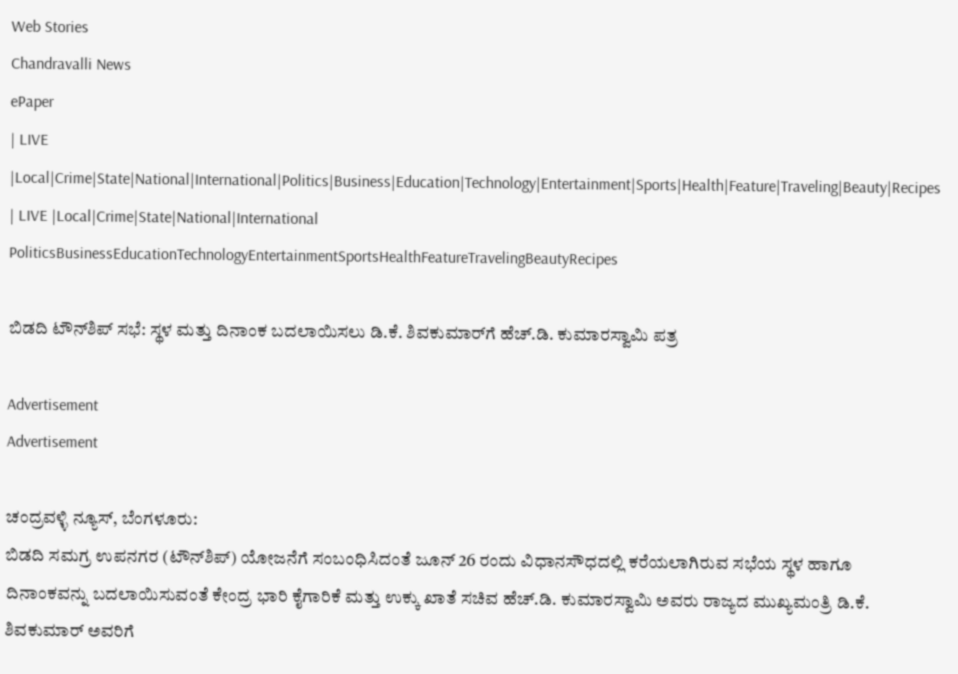Web Stories
Chandravalli News
ePaper
| LIVE |Local|Crime|State|National|International|Politics|Business|Education|Technology|Entertainment|Sports|Health|Feature|Traveling|Beauty|Recipes
| LIVE |Local|Crime|State|National|International
PoliticsBusinessEducationTechnologyEntertainmentSportsHealthFeatureTravelingBeautyRecipes

ಬಿಡದಿ ಟೌನ್‌ಶಿಪ್ ಸಭೆ: ಸ್ಥಳ ಮತ್ತು ದಿನಾಂಕ ಬದಲಾಯಿಸಲು ಡಿ.ಕೆ. ಶಿವಕುಮಾರ್‌ಗೆ ಹೆಚ್.ಡಿ. ಕುಮಾರಸ್ವಾಮಿ ಪತ್ರ

Advertisement
Advertisement

ಚಂದ್ರವಳ್ಳಿ ನ್ಯೂಸ್, ಬೆಂಗಳೂರು:
ಬಿಡದಿ ಸಮಗ್ರ ಉಪನಗರ (ಟೌನ್‌ಶಿಪ್) ಯೋಜನೆಗೆ ಸಂಬಂಧಿಸಿದಂತೆ ಜೂನ್ 26 ರಂದು ವಿಧಾನಸೌಧದಲ್ಲಿ ಕರೆಯಲಾಗಿರುವ ಸಭೆಯ ಸ್ಥಳ ಹಾಗೂ ದಿನಾಂಕವನ್ನು ಬದಲಾಯಿಸುವಂತೆ ಕೇಂದ್ರ ಭಾರಿ ಕೈಗಾರಿಕೆ ಮತ್ತು ಉಕ್ಕು ಖಾತೆ ಸಚಿವ ಹೆಚ್.ಡಿ. ಕುಮಾರಸ್ವಾಮಿ ಅವರು ರಾಜ್ಯದ ಮುಖ್ಯಮಂತ್ರಿ ಡಿ.ಕೆ. ಶಿವಕುಮಾರ್ ಅವರಿಗೆ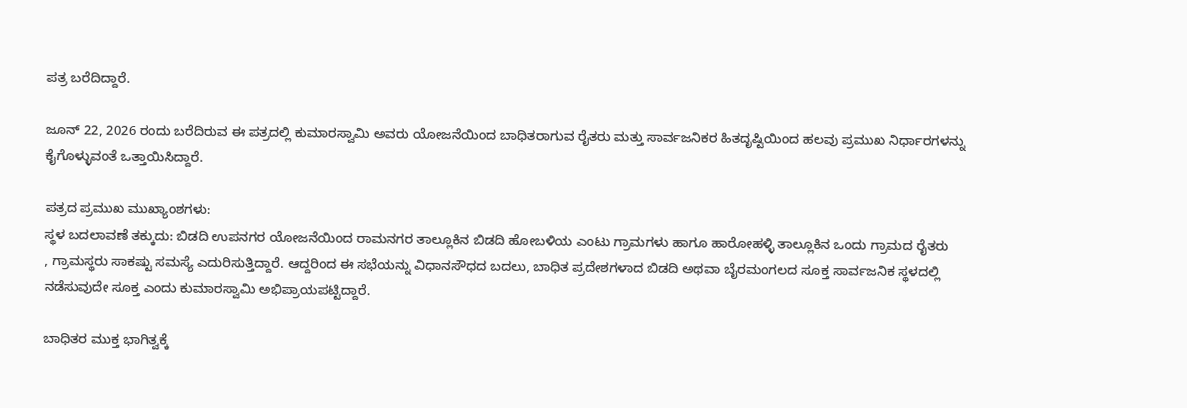ಪತ್ರ ಬರೆದಿದ್ದಾರೆ.

ಜೂನ್ 22, 2026 ರಂದು ಬರೆದಿರುವ ಈ ಪತ್ರದಲ್ಲಿ ಕುಮಾರಸ್ವಾಮಿ ಅವರು ಯೋಜನೆಯಿಂದ ಬಾಧಿತರಾಗುವ ರೈತರು ಮತ್ತು ಸಾರ್ವಜನಿಕರ ಹಿತದೃಷ್ಟಿಯಿಂದ ಹಲವು ಪ್ರಮುಖ ನಿರ್ಧಾರಗಳನ್ನು ಕೈಗೊಳ್ಳುವಂತೆ ಒತ್ತಾಯಿಸಿದ್ದಾರೆ.

ಪತ್ರದ ಪ್ರಮುಖ ಮುಖ್ಯಾಂಶಗಳು:
ಸ್ಥಳ ಬದಲಾವಣೆ ತಕ್ಕುದು: ಬಿಡದಿ ಉಪನಗರ ಯೋಜನೆಯಿಂದ ರಾಮನಗರ ತಾಲ್ಲೂಕಿನ ಬಿಡದಿ ಹೋಬಳಿಯ ಎಂಟು ಗ್ರಾಮಗಳು ಹಾಗೂ ಹಾರೋಹಳ್ಳಿ ತಾಲ್ಲೂಕಿನ ಒಂದು ಗ್ರಾಮದ ರೈತರು
, ಗ್ರಾಮಸ್ಥರು ಸಾಕಷ್ಟು ಸಮಸ್ಯೆ ಎದುರಿಸುತ್ತಿದ್ದಾರೆ. ಆದ್ದರಿಂದ ಈ ಸಭೆಯನ್ನು ವಿಧಾನಸೌಧದ ಬದಲು, ಬಾಧಿತ ಪ್ರದೇಶಗಳಾದ ಬಿಡದಿ ಅಥವಾ ಬೈರಮಂಗಲದ ಸೂಕ್ತ ಸಾರ್ವಜನಿಕ ಸ್ಥಳದಲ್ಲಿ ನಡೆಸುವುದೇ ಸೂಕ್ತ ಎಂದು ಕುಮಾರಸ್ವಾಮಿ ಅಭಿಪ್ರಾಯಪಟ್ಟಿದ್ದಾರೆ.

ಬಾಧಿತರ ಮುಕ್ತ ಭಾಗಿತ್ವಕ್ಕೆ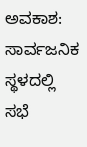ಅವಕಾಶ: ಸಾರ್ವಜನಿಕ ಸ್ಥಳದಲ್ಲಿ ಸಭೆ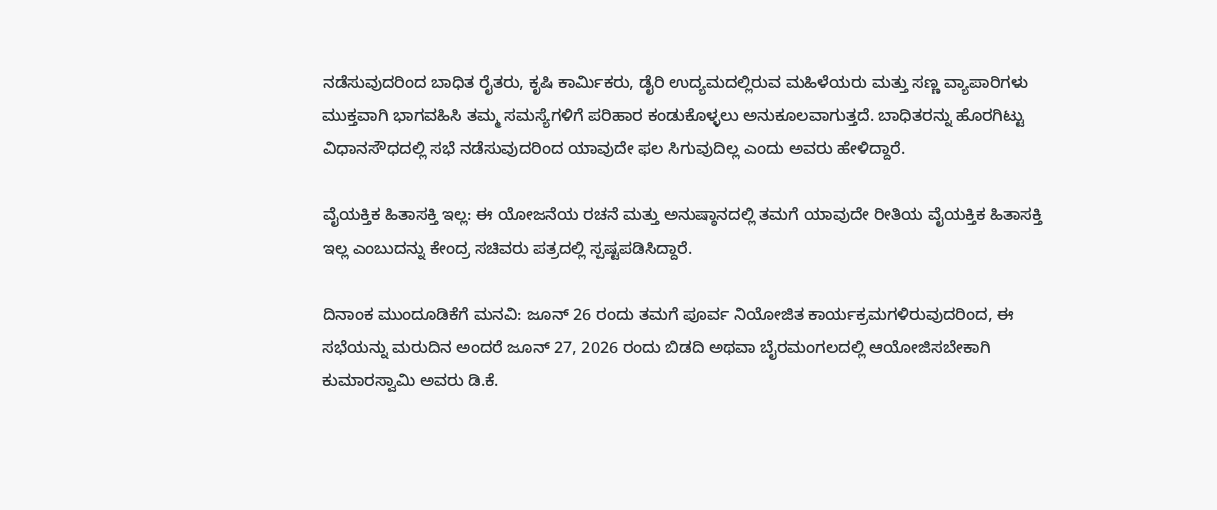ನಡೆಸುವುದರಿಂದ ಬಾಧಿತ ರೈತರು, ಕೃಷಿ ಕಾರ್ಮಿಕರು, ಡೈರಿ ಉದ್ಯಮದಲ್ಲಿರುವ ಮಹಿಳೆಯರು ಮತ್ತು ಸಣ್ಣ ವ್ಯಾಪಾರಿಗಳು ಮುಕ್ತವಾಗಿ ಭಾಗವಹಿಸಿ ತಮ್ಮ ಸಮಸ್ಯೆಗಳಿಗೆ ಪರಿಹಾರ ಕಂಡುಕೊಳ್ಳಲು ಅನುಕೂಲವಾಗುತ್ತದೆ. ಬಾಧಿತರನ್ನು ಹೊರಗಿಟ್ಟು ವಿಧಾನಸೌಧದಲ್ಲಿ ಸಭೆ ನಡೆಸುವುದರಿಂದ ಯಾವುದೇ ಫಲ ಸಿಗುವುದಿಲ್ಲ ಎಂದು ಅವರು ಹೇಳಿದ್ದಾರೆ.

ವೈಯಕ್ತಿಕ ಹಿತಾಸಕ್ತಿ ಇಲ್ಲ: ಈ ಯೋಜನೆಯ ರಚನೆ ಮತ್ತು ಅನುಷ್ಠಾನದಲ್ಲಿ ತಮಗೆ ಯಾವುದೇ ರೀತಿಯ ವೈಯಕ್ತಿಕ ಹಿತಾಸಕ್ತಿ ಇಲ್ಲ ಎಂಬುದನ್ನು ಕೇಂದ್ರ ಸಚಿವರು ಪತ್ರದಲ್ಲಿ ಸ್ಪಷ್ಟಪಡಿಸಿದ್ದಾರೆ.

ದಿನಾಂಕ ಮುಂದೂಡಿಕೆಗೆ ಮನವಿ: ಜೂನ್ 26 ರಂದು ತಮಗೆ ಪೂರ್ವ ನಿಯೋಜಿತ ಕಾರ್ಯಕ್ರಮಗಳಿರುವುದರಿಂದ, ಈ ಸಭೆಯನ್ನು ಮರುದಿನ ಅಂದರೆ ಜೂನ್ 27, 2026 ರಂದು ಬಿಡದಿ ಅಥವಾ ಬೈರಮಂಗಲದಲ್ಲಿ ಆಯೋಜಿಸಬೇಕಾಗಿ ಕುಮಾರಸ್ವಾಮಿ ಅವರು ಡಿ.ಕೆ.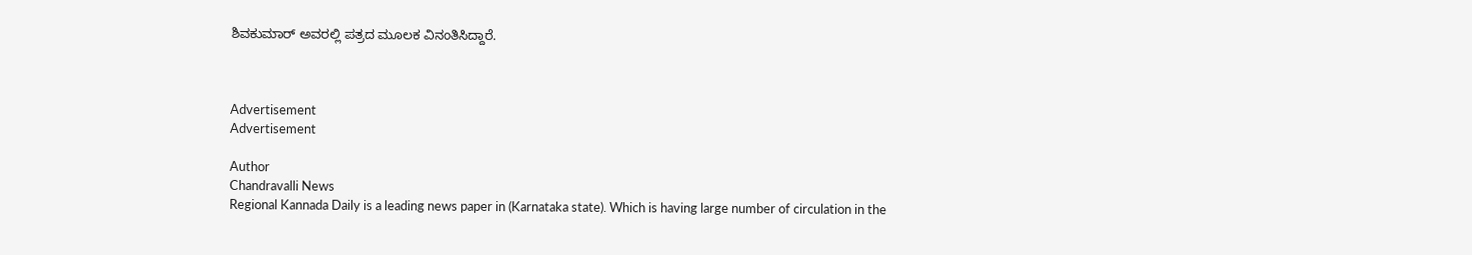ಶಿವಕುಮಾರ್ ಅವರಲ್ಲಿ ಪತ್ರದ ಮೂಲಕ ವಿನಂತಿಸಿದ್ದಾರೆ.



Advertisement
Advertisement

Author
Chandravalli News
Regional Kannada Daily is a leading news paper in (Karnataka state). Which is having large number of circulation in the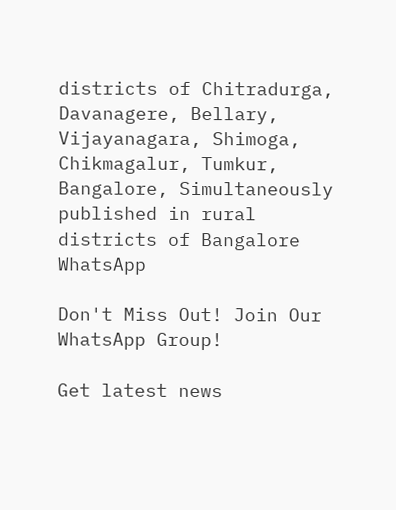districts of Chitradurga, Davanagere, Bellary, Vijayanagara, Shimoga, Chikmagalur, Tumkur, Bangalore, Simultaneously published in rural districts of Bangalore
WhatsApp

Don't Miss Out! Join Our WhatsApp Group!

Get latest news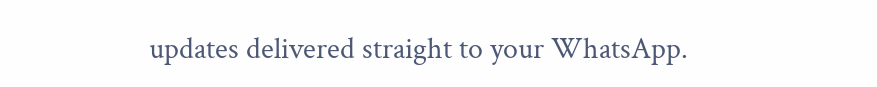updates delivered straight to your WhatsApp.